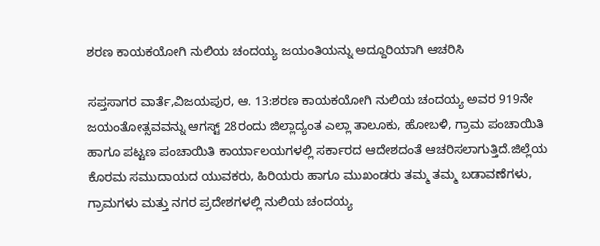ಶರಣ ಕಾಯಕಯೋಗಿ ನುಲಿಯ ಚಂದಯ್ಯ ಜಯಂತಿಯನ್ನು ಅದ್ದೂರಿಯಾಗಿ ಆಚರಿಸಿ

ಸಪ್ತಸಾಗರ ವಾರ್ತೆ,ವಿಜಯಪುರ, ಆ. 13:ಶರಣ ಕಾಯಕಯೋಗಿ ನುಲಿಯ ಚಂದಯ್ಯ ಅವರ 919ನೇ ಜಯಂತೋತ್ಸವವನ್ನು ಆಗಸ್ಟ್ 28ರಂದು ಜಿಲ್ಲಾದ್ಯಂತ ಎಲ್ಲಾ ತಾಲೂಕು, ಹೋಬಳಿ, ಗ್ರಾಮ ಪಂಚಾಯಿತಿ ಹಾಗೂ ಪಟ್ಟಣ ಪಂಚಾಯಿತಿ ಕಾರ್ಯಾಲಯಗಳಲ್ಲಿ ಸರ್ಕಾರದ ಆದೇಶದಂತೆ ಆಚರಿಸಲಾಗುತ್ತಿದೆ.ಜಿಲ್ಲೆಯ ಕೊರಮ ಸಮುದಾಯದ ಯುವಕರು, ಹಿರಿಯರು ಹಾಗೂ ಮುಖಂಡರು ತಮ್ಮ ತಮ್ಮ ಬಡಾವಣೆಗಳು, ಗ್ರಾಮಗಳು ಮತ್ತು ನಗರ ಪ್ರದೇಶಗಳಲ್ಲಿ ನುಲಿಯ ಚಂದಯ್ಯ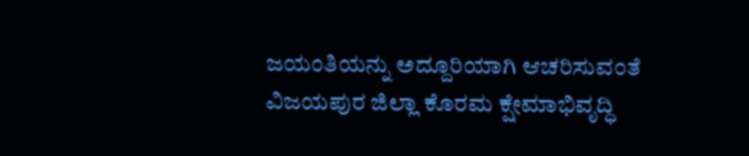ಜಯಂತಿಯನ್ನು ಅದ್ದೂರಿಯಾಗಿ ಆಚರಿಸುವಂತೆ ವಿಜಯಪುರ ಜಿಲ್ಲಾ ಕೊರಮ ಕ್ಷೇಮಾಭಿವೃದ್ಧಿ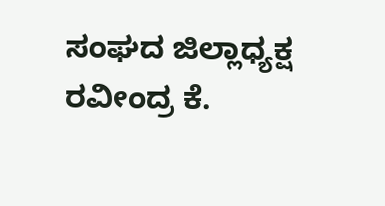ಸಂಘದ ಜಿಲ್ಲಾಧ್ಯಕ್ಷ ರವೀಂದ್ರ ಕೆ.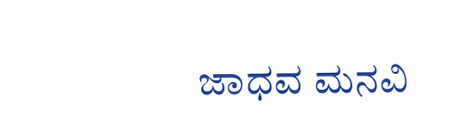ಜಾಧವ ಮನವಿ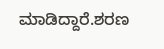ಮಾಡಿದ್ದಾರೆ.ಶರಣ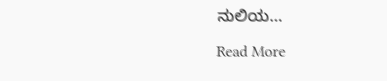ನುಲಿಯ…

Read More